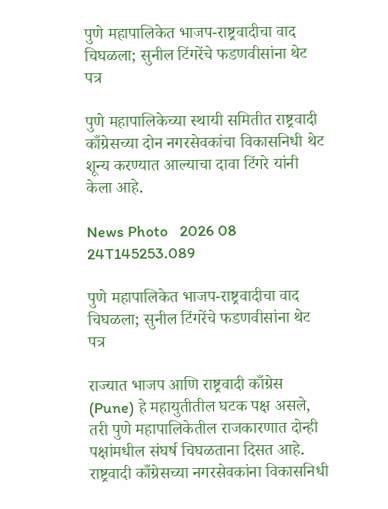पुणे महापालिकेत भाजप-राष्ट्रवादीचा वाद चिघळला; सुनील टिंगरेंचे फडणवीसांना थेट पत्र

पुणे महापालिकेच्या स्थायी समितीत राष्ट्रवादी काँग्रेसच्या दोन नगरसेवकांचा विकासनिधी थेट शून्य करण्यात आल्याचा दावा टिंगरे यांनी केला आहे.

News Photo   2026 08 24T145253.089

पुणे महापालिकेत भाजप-राष्ट्रवादीचा वाद चिघळला; सुनील टिंगरेंचे फडणवीसांना थेट पत्र

राज्यात भाजप आणि राष्ट्रवादी काँग्रेस (Pune) हे महायुतीतील घटक पक्ष असले, तरी पुणे महापालिकेतील राजकारणात दोन्ही पक्षांमधील संघर्ष चिघळताना दिसत आहे. राष्ट्रवादी काँग्रेसच्या नगरसेवकांना विकासनिधी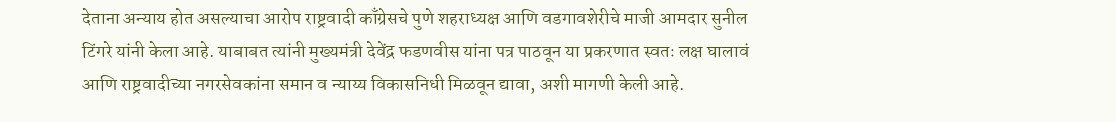देताना अन्याय होत असल्याचा आरोप राष्ट्रवादी काँग्रेसचे पुणे शहराध्यक्ष आणि वडगावशेरीचे माजी आमदार सुनील टिंगरे यांनी केला आहे. याबाबत त्यांनी मुख्यमंत्री देवेंद्र फडणवीस यांना पत्र पाठवून या प्रकरणात स्वतः लक्ष घालावं आणि राष्ट्रवादीच्या नगरसेवकांना समान व न्याय्य विकासनिधी मिळवून द्यावा, अशी मागणी केली आहे.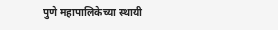पुणे महापालिकेच्या स्थायी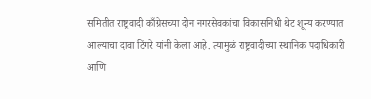समितीत राष्ट्रवादी काँग्रेसच्या दोन नगरसेवकांचा विकासनिधी थेट शून्य करण्यात आल्याचा दावा टिंगरे यांनी केला आहे. त्यामुळं राष्ट्रवादीच्या स्थानिक पदाधिकारी आणि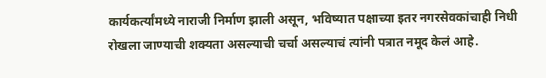कार्यकर्त्यांमध्ये नाराजी निर्माण झाली असून, भविष्यात पक्षाच्या इतर नगरसेवकांचाही निधी रोखला जाण्याची शक्यता असल्याची चर्चा असल्याचं त्यांनी पत्रात नमूद केलं आहे.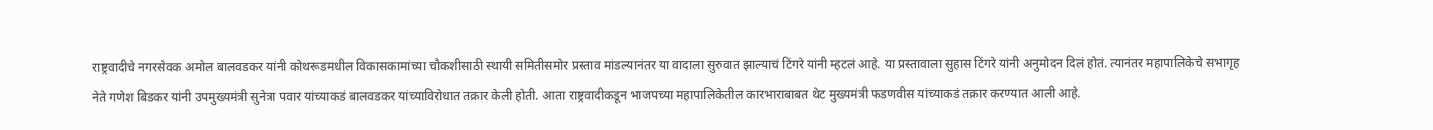राष्ट्रवादीचे नगरसेवक अमोल बालवडकर यांनी कोथरूडमधील विकासकामांच्या चौकशीसाठी स्थायी समितीसमोर प्रस्ताव मांडल्यानंतर या वादाला सुरुवात झाल्याचं टिंगरे यांनी म्हटलं आहे. या प्रस्तावाला सुहास टिंगरे यांनी अनुमोदन दिलं होतं. त्यानंतर महापालिकेचे सभागृह नेते गणेश बिडकर यांनी उपमुख्यमंत्री सुनेत्रा पवार यांच्याकडं बालवडकर यांच्याविरोधात तक्रार केली होती. आता राष्ट्रवादीकडून भाजपच्या महापालिकेतील कारभाराबाबत थेट मुख्यमंत्री फडणवीस यांच्याकडं तक्रार करण्यात आली आहे.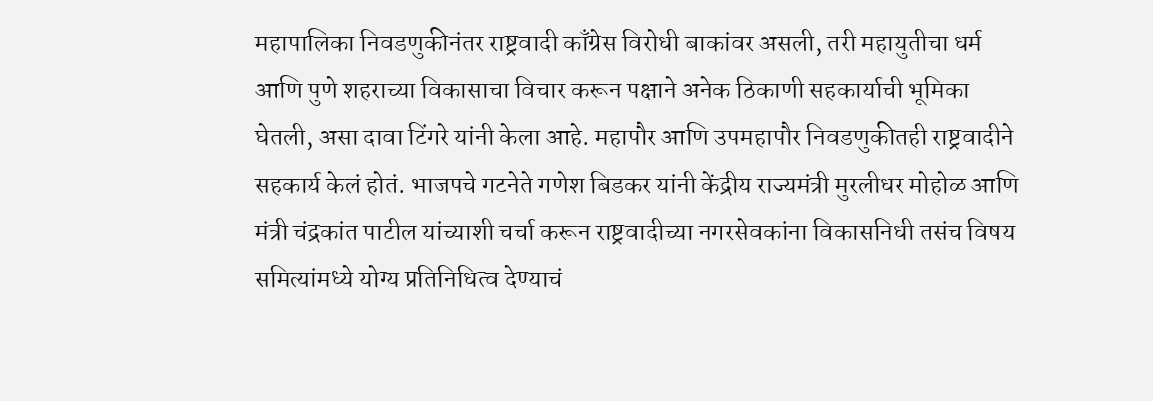महापालिका निवडणुकीनंतर राष्ट्रवादी काँग्रेस विरोधी बाकांवर असली, तरी महायुतीचा धर्म आणि पुणे शहराच्या विकासाचा विचार करून पक्षाने अनेक ठिकाणी सहकार्याची भूमिका घेतली, असा दावा टिंगरे यांनी केला आहे. महापौर आणि उपमहापौर निवडणुकीतही राष्ट्रवादीने सहकार्य केलं होतं. भाजपचे गटनेते गणेश बिडकर यांनी केंद्रीय राज्यमंत्री मुरलीधर मोहोळ आणि मंत्री चंद्रकांत पाटील यांच्याशी चर्चा करून राष्ट्रवादीच्या नगरसेवकांना विकासनिधी तसंच विषय समित्यांमध्ये योग्य प्रतिनिधित्व देण्याचं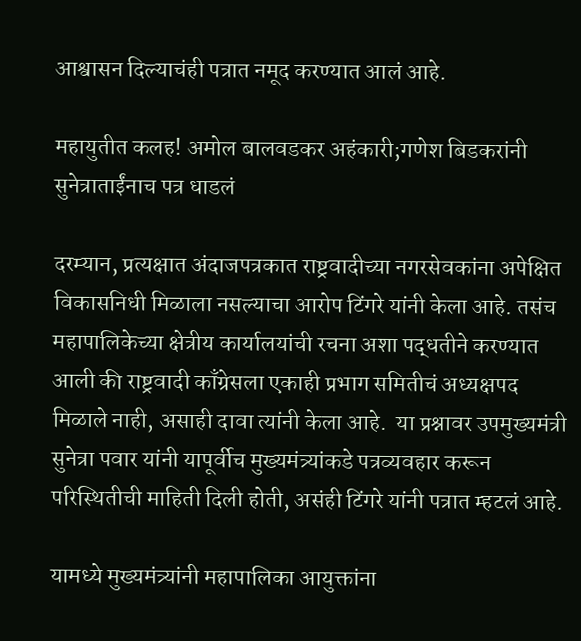आश्वासन दिल्याचंही पत्रात नमूद करण्यात आलं आहे.

महायुतीत कलह! अमोल बालवडकर अहंकारी;गणेश बिडकरांनी सुनेत्राताईंनाच पत्र धाडलं

दरम्यान, प्रत्यक्षात अंदाजपत्रकात राष्ट्रवादीच्या नगरसेवकांना अपेक्षित विकासनिधी मिळाला नसल्याचा आरोप टिंगरे यांनी केला आहे. तसंच महापालिकेच्या क्षेत्रीय कार्यालयांची रचना अशा पद्धतीने करण्यात आली की राष्ट्रवादी काँग्रेसला एकाही प्रभाग समितीचं अध्यक्षपद मिळाले नाही, असाही दावा त्यांनी केला आहे.  या प्रश्नावर उपमुख्यमंत्री सुनेत्रा पवार यांनी यापूर्वीच मुख्यमंत्र्यांकडे पत्रव्यवहार करून परिस्थितीची माहिती दिली होती, असंही टिंगरे यांनी पत्रात म्हटलं आहे.

यामध्ये मुख्यमंत्र्यांनी महापालिका आयुक्तांना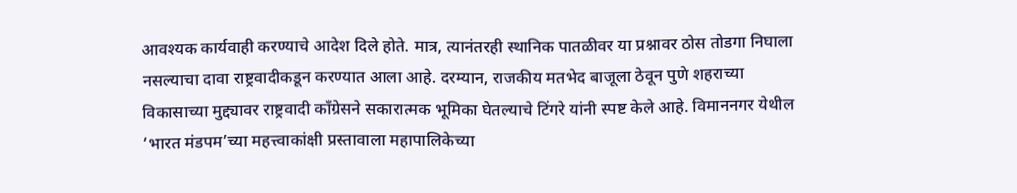आवश्यक कार्यवाही करण्याचे आदेश दिले होते. मात्र, त्यानंतरही स्थानिक पातळीवर या प्रश्नावर ठोस तोडगा निघाला नसल्याचा दावा राष्ट्रवादीकडून करण्यात आला आहे. दरम्यान, राजकीय मतभेद बाजूला ठेवून पुणे शहराच्या विकासाच्या मुद्द्यावर राष्ट्रवादी काँग्रेसने सकारात्मक भूमिका घेतल्याचे टिंगरे यांनी स्पष्ट केले आहे. विमाननगर येथील ‘भारत मंडपम’च्या महत्त्वाकांक्षी प्रस्तावाला महापालिकेच्या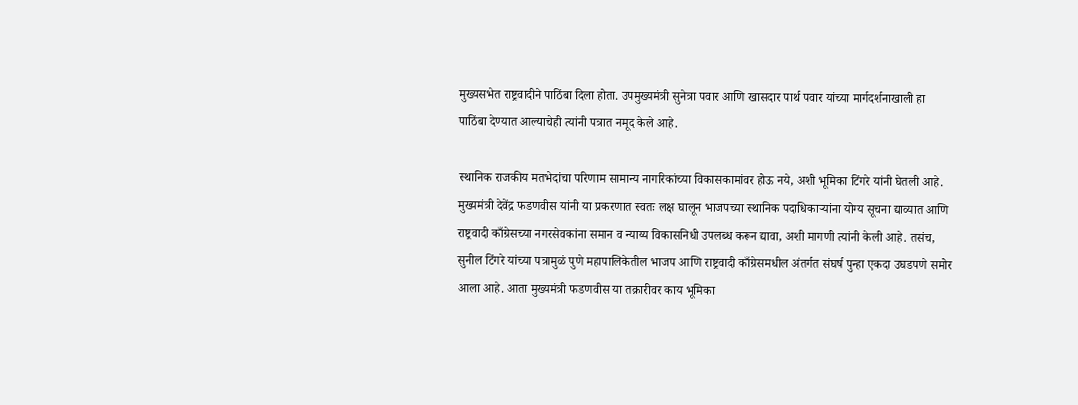मुख्यसभेत राष्ट्रवादीने पाठिंबा दिला होता. उपमुख्यमंत्री सुनेत्रा पवार आणि खासदार पार्थ पवार यांच्या मार्गदर्शनाखाली हा पाठिंबा देण्यात आल्याचेही त्यांनी पत्रात नमूद केले आहे.

स्थानिक राजकीय मतभेदांचा परिणाम सामान्य नागरिकांच्या विकासकामांवर होऊ नये, अशी भूमिका टिंगरे यांनी घेतली आहे. मुख्यमंत्री देवेंद्र फडणवीस यांनी या प्रकरणात स्वतः लक्ष घालून भाजपच्या स्थानिक पदाधिकाऱ्यांना योग्य सूचना द्याव्यात आणि राष्ट्रवादी काँग्रेसच्या नगरसेवकांना समान व न्याय्य विकासनिधी उपलब्ध करून द्यावा, अशी मागणी त्यांनी केली आहे. तसंच, सुनील टिंगरे यांच्या पत्रामुळं पुणे महापालिकेतील भाजप आणि राष्ट्रवादी काँग्रेसमधील अंतर्गत संघर्ष पुन्हा एकदा उघडपणे समोर आला आहे. आता मुख्यमंत्री फडणवीस या तक्रारीवर काय भूमिका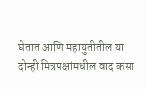घेतात आणि महायुतीतील या दोन्ही मित्रपक्षांमधील वाद कसा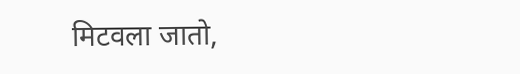मिटवला जातो,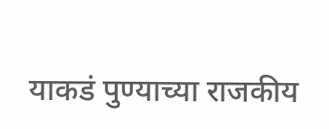याकडं पुण्याच्या राजकीय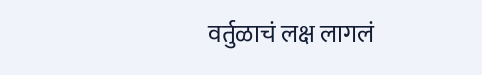वर्तुळाचं लक्ष लागलं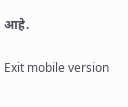आहे.

Exit mobile version